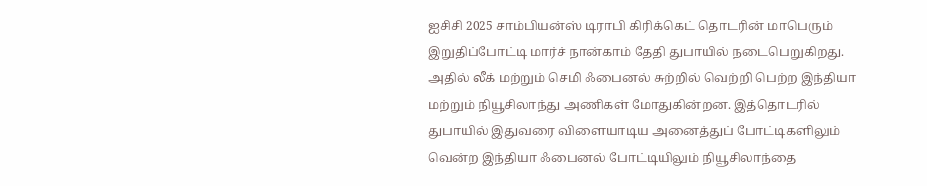ஐசிசி 2025 சாம்பியன்ஸ் டிராபி கிரிக்கெட் தொடரின் மாபெரும் இறுதிப்போட்டி மார்ச் நான்காம் தேதி துபாயில் நடைபெறுகிறது. அதில் லீக் மற்றும் செமி ஃபைனல் சுற்றில் வெற்றி பெற்ற இந்தியா மற்றும் நியூசிலாந்து அணிகள் மோதுகின்றன. இத்தொடரில் துபாயில் இதுவரை விளையாடிய அனைத்துப் போட்டிகளிலும் வென்ற இந்தியா ஃபைனல் போட்டியிலும் நியூசிலாந்தை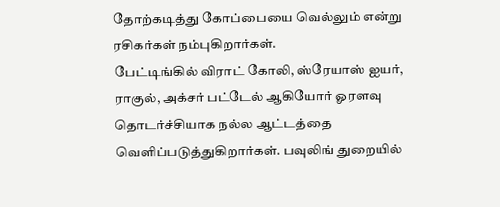தோற்கடித்து கோப்பையை வெல்லும் என்று ரசிகர்கள் நம்புகிறார்கள்.
பேட்டிங்கில் விராட் கோலி, ஸ்ரேயாஸ் ஐயர், ராகுல், அக்சர் பட்டேல் ஆகியோர் ஓரளவு தொடர்ச்சியாக நல்ல ஆட்டத்தை வெளிப்படுத்துகிறார்கள். பவுலிங் துறையில்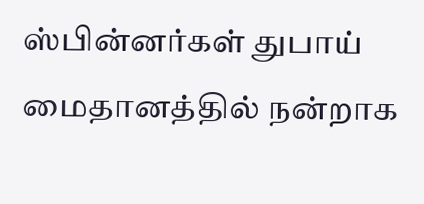ஸ்பின்னர்கள் துபாய் மைதானத்தில் நன்றாக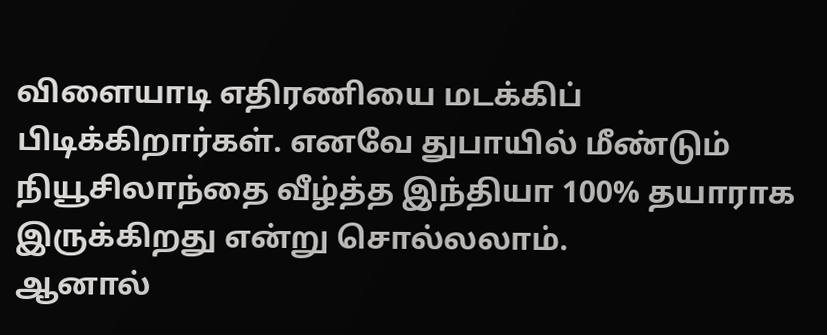விளையாடி எதிரணியை மடக்கிப் பிடிக்கிறார்கள். எனவே துபாயில் மீண்டும் நியூசிலாந்தை வீழ்த்த இந்தியா 100% தயாராக இருக்கிறது என்று சொல்லலாம்.
ஆனால்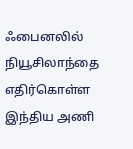ஃபைனலில் நியூசிலாந்தை எதிர்கொள்ள இந்திய அணி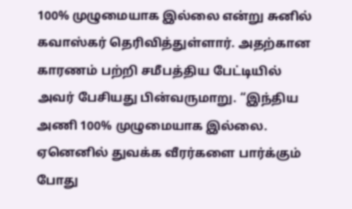100% முழுமையாக இல்லை என்று சுனில் கவாஸ்கர் தெரிவித்துள்ளார். அதற்கான காரணம் பற்றி சமீபத்திய பேட்டியில் அவர் பேசியது பின்வருமாறு. “இந்திய அணி 100% முழுமையாக இல்லை. ஏனெனில் துவக்க வீரர்களை பார்க்கும் போது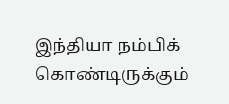இந்தியா நம்பிக் கொண்டிருக்கும்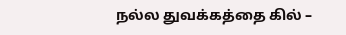நல்ல துவக்கத்தை கில் –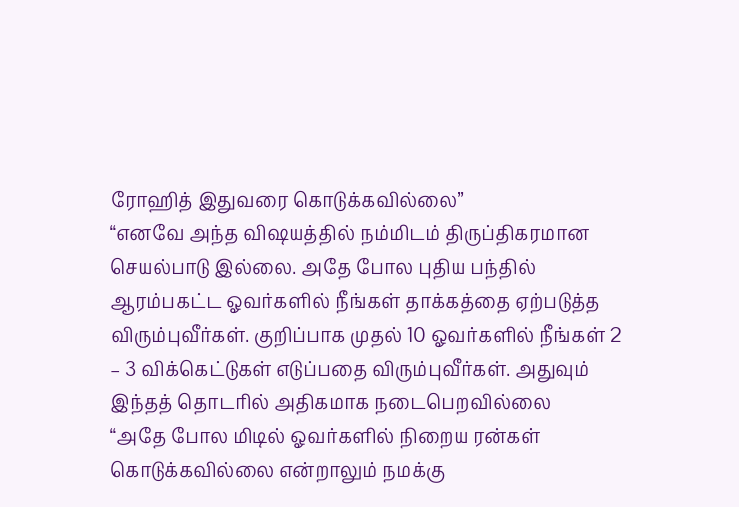ரோஹித் இதுவரை கொடுக்கவில்லை”
“எனவே அந்த விஷயத்தில் நம்மிடம் திருப்திகரமான செயல்பாடு இல்லை. அதே போல புதிய பந்தில் ஆரம்பகட்ட ஓவர்களில் நீங்கள் தாக்கத்தை ஏற்படுத்த விரும்புவீர்கள். குறிப்பாக முதல் 10 ஓவர்களில் நீங்கள் 2 – 3 விக்கெட்டுகள் எடுப்பதை விரும்புவீர்கள். அதுவும் இந்தத் தொடரில் அதிகமாக நடைபெறவில்லை
“அதே போல மிடில் ஓவர்களில் நிறைய ரன்கள் கொடுக்கவில்லை என்றாலும் நமக்கு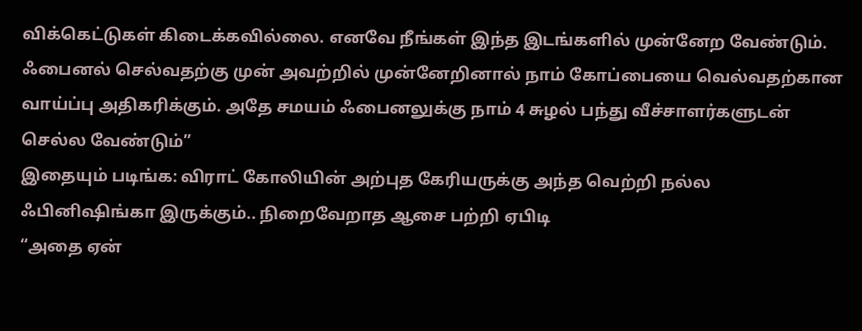விக்கெட்டுகள் கிடைக்கவில்லை. எனவே நீங்கள் இந்த இடங்களில் முன்னேற வேண்டும். ஃபைனல் செல்வதற்கு முன் அவற்றில் முன்னேறினால் நாம் கோப்பையை வெல்வதற்கான வாய்ப்பு அதிகரிக்கும். அதே சமயம் ஃபைனலுக்கு நாம் 4 சுழல் பந்து வீச்சாளர்களுடன் செல்ல வேண்டும்”
இதையும் படிங்க: விராட் கோலியின் அற்புத கேரியருக்கு அந்த வெற்றி நல்ல ஃபினிஷிங்கா இருக்கும்.. நிறைவேறாத ஆசை பற்றி ஏபிடி
“அதை ஏன்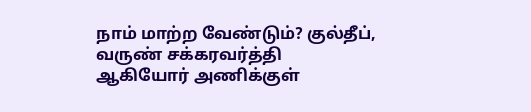நாம் மாற்ற வேண்டும்? குல்தீப், வருண் சக்கரவர்த்தி ஆகியோர் அணிக்குள்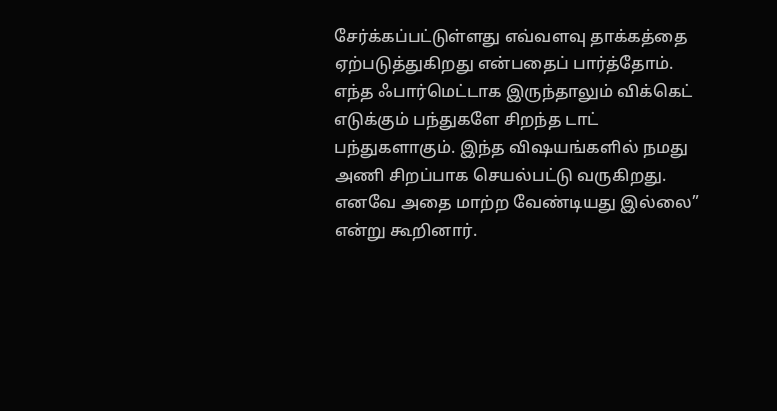சேர்க்கப்பட்டுள்ளது எவ்வளவு தாக்கத்தை ஏற்படுத்துகிறது என்பதைப் பார்த்தோம். எந்த ஃபார்மெட்டாக இருந்தாலும் விக்கெட் எடுக்கும் பந்துகளே சிறந்த டாட் பந்துகளாகும். இந்த விஷயங்களில் நமது அணி சிறப்பாக செயல்பட்டு வருகிறது. எனவே அதை மாற்ற வேண்டியது இல்லை” என்று கூறினார்.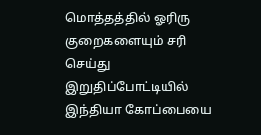மொத்தத்தில் ஓரிரு குறைகளையும் சரி செய்து இறுதிப்போட்டியில் இந்தியா கோப்பையை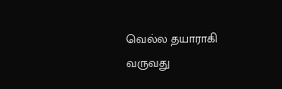வெல்ல தயாராகி வருவது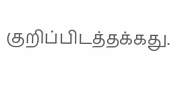குறிப்பிடத்தக்கது.